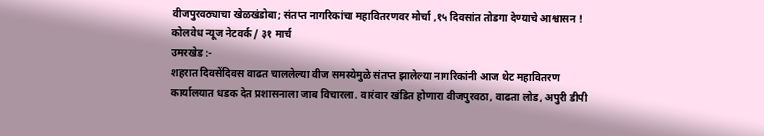वीजपुरवठ्याचा खेळखंडोबा; संतप्त नागरिकांचा महावितरणवर मोर्चा ,१५ दिवसांत तोडगा देण्याचे आश्वासन !
कोलवेध न्यूज नेटवर्क / ३१ मार्च
उमरखेड :-
शहरात दिवसेंदिवस वाढत चाललेल्या वीज समस्येमुळे संतप्त झालेल्या नागरिकांनी आज थेट महावितरण कार्यालयात धडक देत प्रशासनाला जाब विचारला. वारंवार खंडित होणारा वीजपुरवठा, वाढता लोड, अपुरी डीपी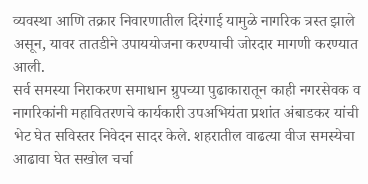व्यवस्था आणि तक्रार निवारणातील दिरंगाई यामुळे नागरिक त्रस्त झाले असून, यावर तातडीने उपाययोजना करण्याची जोरदार मागणी करण्यात आली.
सर्व समस्या निराकरण समाधान ग्रुपच्या पुढाकारातून काही नगरसेवक व नागरिकांनी महावितरणचे कार्यकारी उपअभियंता प्रशांत अंबाडकर यांची भेट घेत सविस्तर निवेदन सादर केले. शहरातील वाढत्या वीज समस्येचा आढावा घेत सखोल चर्चा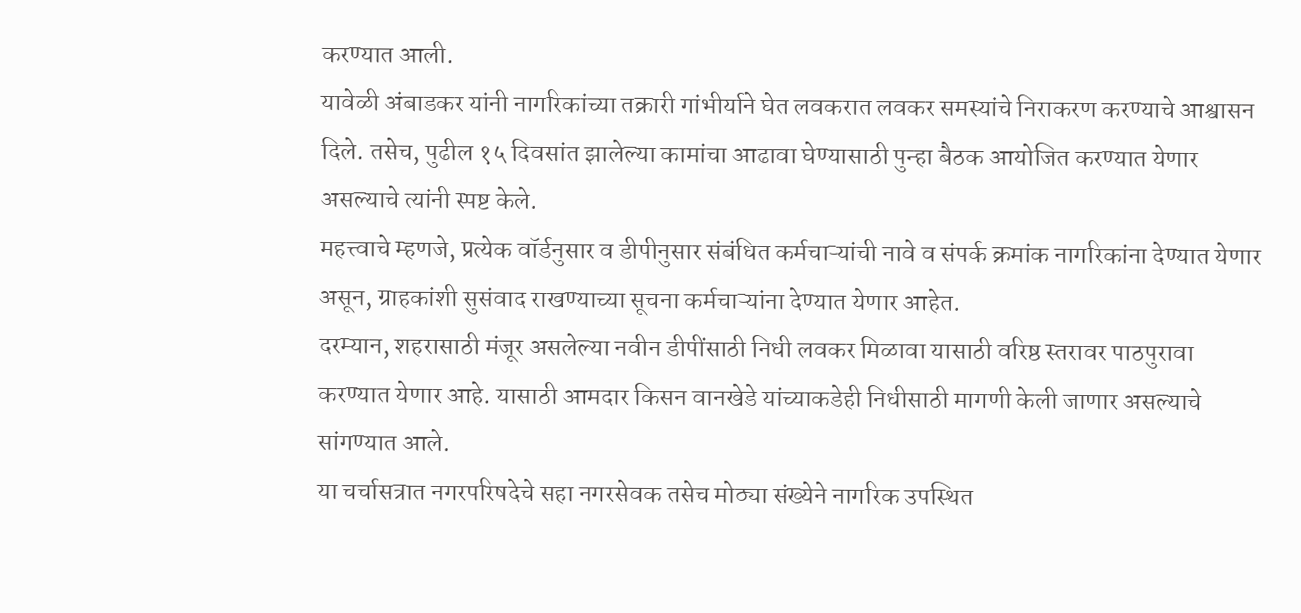करण्यात आली.
यावेळी अंबाडकर यांनी नागरिकांच्या तक्रारी गांभीर्याने घेत लवकरात लवकर समस्यांचे निराकरण करण्याचे आश्वासन दिले. तसेच, पुढील १५ दिवसांत झालेल्या कामांचा आढावा घेण्यासाठी पुन्हा बैठक आयोजित करण्यात येणार असल्याचे त्यांनी स्पष्ट केले.
महत्त्वाचे म्हणजे, प्रत्येक वॉर्डनुसार व डीपीनुसार संबंधित कर्मचाऱ्यांची नावे व संपर्क क्रमांक नागरिकांना देण्यात येणार असून, ग्राहकांशी सुसंवाद राखण्याच्या सूचना कर्मचाऱ्यांना देण्यात येणार आहेत.
दरम्यान, शहरासाठी मंजूर असलेल्या नवीन डीपींसाठी निधी लवकर मिळावा यासाठी वरिष्ठ स्तरावर पाठपुरावा करण्यात येणार आहे. यासाठी आमदार किसन वानखेडे यांच्याकडेही निधीसाठी मागणी केली जाणार असल्याचे सांगण्यात आले.
या चर्चासत्रात नगरपरिषदेचे सहा नगरसेवक तसेच मोठ्या संख्येने नागरिक उपस्थित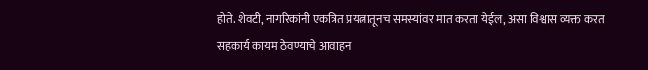होते. शेवटी, नागरिकांनी एकत्रित प्रयत्नातूनच समस्यांवर मात करता येईल, असा विश्वास व्यक्त करत सहकार्य कायम ठेवण्याचे आवाहन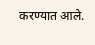करण्यात आले.